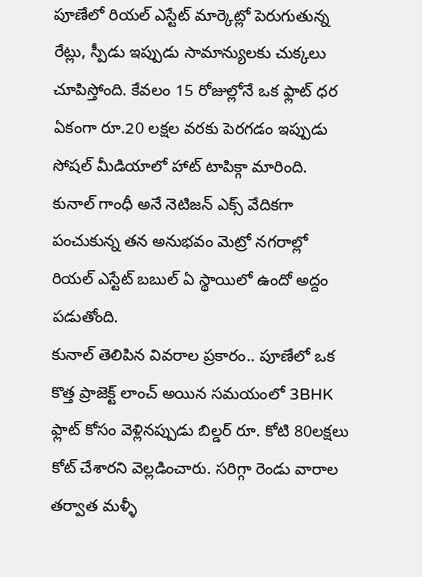పూణేలో రియల్ ఎస్టేట్ మార్కెట్లో పెరుగుతున్న రేట్లు, స్పీడు ఇప్పుడు సామాన్యులకు చుక్కలు చూపిస్తోంది. కేవలం 15 రోజుల్లోనే ఒక ఫ్లాట్ ధర ఏకంగా రూ.20 లక్షల వరకు పెరగడం ఇప్పుడు సోషల్ మీడియాలో హాట్ టాపిక్గా మారింది. కునాల్ గాంధీ అనే నెటిజన్ ఎక్స్ వేదికగా పంచుకున్న తన అనుభవం మెట్రో నగరాల్లో రియల్ ఎస్టేట్ బబుల్ ఏ స్థాయిలో ఉందో అద్దం పడుతోంది.
కునాల్ తెలిపిన వివరాల ప్రకారం.. పూణేలో ఒక కొత్త ప్రాజెక్ట్ లాంచ్ అయిన సమయంలో 3BHK ఫ్లాట్ కోసం వెళ్లినప్పుడు బిల్డర్ రూ. కోటి 80లక్షలు కోట్ చేశారని వెల్లడించారు. సరిగ్గా రెండు వారాల తర్వాత మళ్ళీ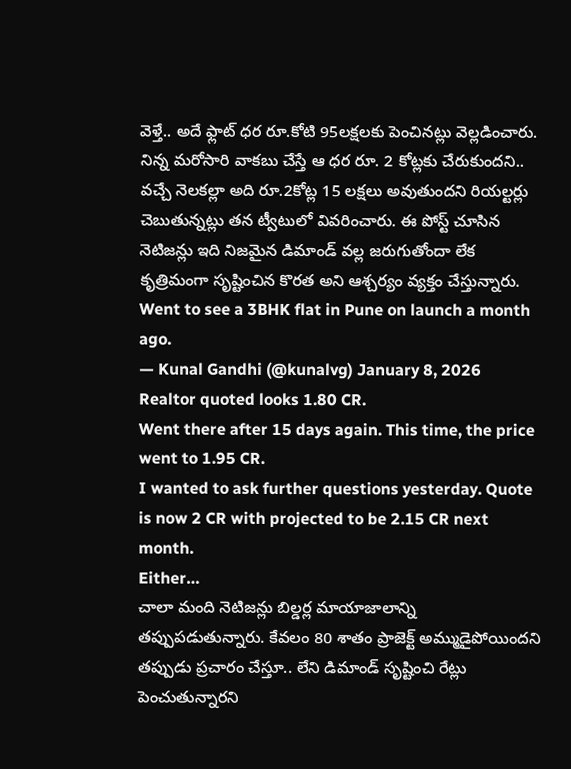వెళ్తే.. అదే ఫ్లాట్ ధర రూ.కోటి 95లక్షలకు పెంచినట్లు వెల్లడించారు. నిన్న మరోసారి వాకబు చేస్తే ఆ ధర రూ. 2 కోట్లకు చేరుకుందని.. వచ్చే నెలకల్లా అది రూ.2కోట్ల 15 లక్షలు అవుతుందని రియల్టర్లు చెబుతున్నట్లు తన ట్వీటులో వివరించారు. ఈ పోస్ట్ చూసిన నెటిజన్లు ఇది నిజమైన డిమాండ్ వల్ల జరుగుతోందా లేక కృత్రిమంగా సృష్టించిన కొరత అని ఆశ్చర్యం వ్యక్తం చేస్తున్నారు.
Went to see a 3BHK flat in Pune on launch a month ago.
— Kunal Gandhi (@kunalvg) January 8, 2026
Realtor quoted looks 1.80 CR.
Went there after 15 days again. This time, the price went to 1.95 CR.
I wanted to ask further questions yesterday. Quote is now 2 CR with projected to be 2.15 CR next month.
Either…
చాలా మంది నెటిజన్లు బిల్డర్ల మాయాజాలాన్ని తప్పుపడుతున్నారు. కేవలం 80 శాతం ప్రాజెక్ట్ అమ్ముడైపోయిందని తప్పుడు ప్రచారం చేస్తూ.. లేని డిమాండ్ సృష్టించి రేట్లు పెంచుతున్నారని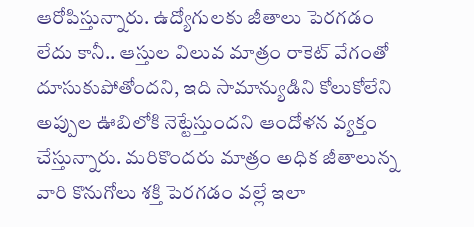ఆరోపిస్తున్నారు. ఉద్యోగులకు జీతాలు పెరగడం లేదు కానీ.. ఆస్తుల విలువ మాత్రం రాకెట్ వేగంతో దూసుకుపోతోందని, ఇది సామాన్యుడిని కోలుకోలేని అప్పుల ఊబిలోకి నెట్టేస్తుందని ఆందోళన వ్యక్తం చేస్తున్నారు. మరికొందరు మాత్రం అధిక జీతాలున్న వారి కొనుగోలు శక్తి పెరగడం వల్లే ఇలా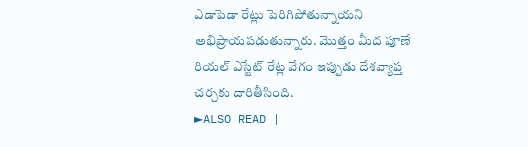ఎడాపెడా రేట్లు పెరిగిపోతున్నాయని అభిప్రాయపడుతున్నారు. మొత్తం మీద పూణే రియల్ ఎస్టేట్ రేట్ల వేగం ఇప్పుడు దేశవ్యాప్త చర్చకు దారితీసింది.
►ALSO READ |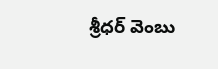శ్రీధర్ వెంబు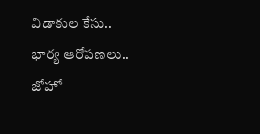విడాకుల కేసు.. భార్య ఆరోపణలు.. జోహో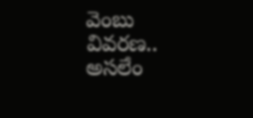వెంబు వివరణ.. అసలేం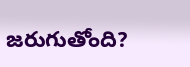జరుగుతోంది?